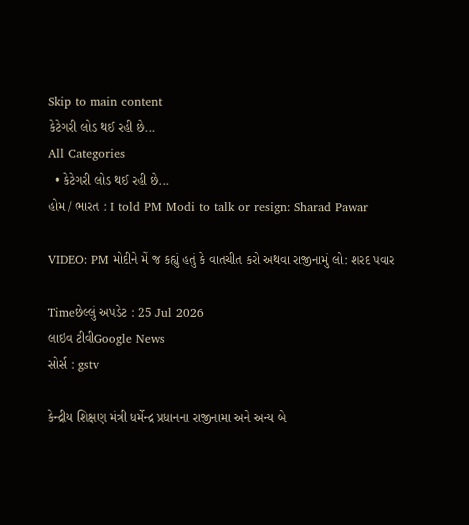Skip to main content
કેટેગરી લોડ થઈ રહી છે...
All Categories
  • કેટેગરી લોડ થઈ રહી છે...
હોમ / ભારત : I told PM Modi to talk or resign: Sharad Pawar

VIDEO: PM મોદીને મેં જ કહ્યું હતું કે વાતચીત કરો અથવા રાજીનામું લો: શરદ પવાર

Timeછેલ્લું અપડેટ : 25 Jul 2026
લાઇવ ટીવીGoogle News
સોર્સ : gstv

કેન્દ્રીય શિક્ષણ મંત્રી ધર્મેન્દ્ર પ્રધાનના રાજીનામા અને અન્ય બે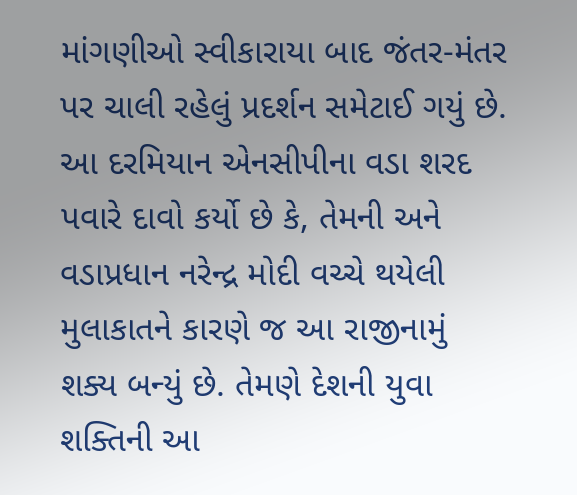માંગણીઓ સ્વીકારાયા બાદ જંતર-મંતર પર ચાલી રહેલું પ્રદર્શન સમેટાઈ ગયું છે. આ દરમિયાન એનસીપીના વડા શરદ પવારે દાવો કર્યો છે કે, તેમની અને વડાપ્રધાન નરેન્દ્ર મોદી વચ્ચે થયેલી મુલાકાતને કારણે જ આ રાજીનામું શક્ય બન્યું છે. તેમણે દેશની યુવા શક્તિની આ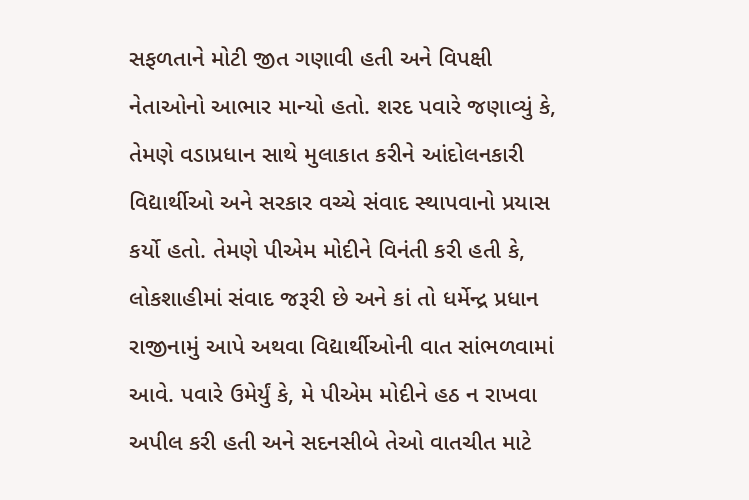સફળતાને મોટી જીત ગણાવી હતી અને વિપક્ષી નેતાઓનો આભાર માન્યો હતો. શરદ પવારે જણાવ્યું કે, તેમણે વડાપ્રધાન સાથે મુલાકાત કરીને આંદોલનકારી વિદ્યાર્થીઓ અને સરકાર વચ્ચે સંવાદ સ્થાપવાનો પ્રયાસ કર્યો હતો. તેમણે પીએમ મોદીને વિનંતી કરી હતી કે, લોકશાહીમાં સંવાદ જરૂરી છે અને કાં તો ધર્મેન્દ્ર પ્રધાન રાજીનામું આપે અથવા વિદ્યાર્થીઓની વાત સાંભળવામાં આવે. પવારે ઉમેર્યું કે, મે પીએમ મોદીને હઠ ન રાખવા અપીલ કરી હતી અને સદનસીબે તેઓ વાતચીત માટે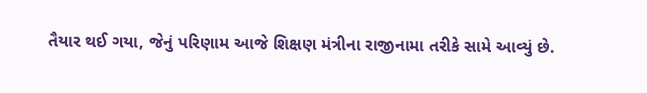તૈયાર થઈ ગયા, જેનું પરિણામ આજે શિક્ષણ મંત્રીના રાજીનામા તરીકે સામે આવ્યું છે.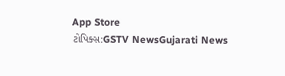App Store
ટોપિક્સ:GSTV NewsGujarati News